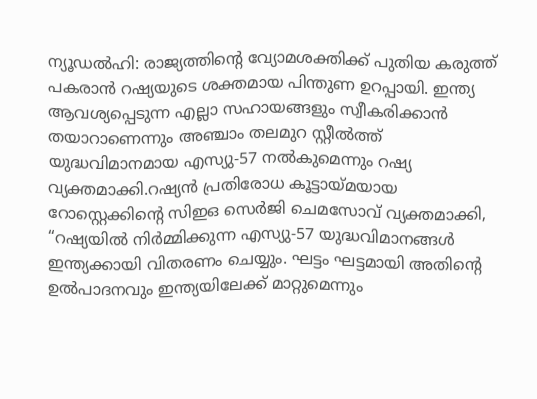ന്യൂഡൽഹി: രാജ്യത്തിന്റെ വ്യോമശക്തിക്ക് പുതിയ കരുത്ത് പകരാൻ റഷ്യയുടെ ശക്തമായ പിന്തുണ ഉറപ്പായി. ഇന്ത്യ ആവശ്യപ്പെടുന്ന എല്ലാ സഹായങ്ങളും സ്വീകരിക്കാൻ തയാറാണെന്നും അഞ്ചാം തലമുറ സ്റ്റീൽത്ത് യുദ്ധവിമാനമായ എസ്യു-57 നൽകുമെന്നും റഷ്യ വ്യക്തമാക്കി.റഷ്യൻ പ്രതിരോധ കൂട്ടായ്മയായ റോസ്റ്റെക്കിന്റെ സിഇഒ സെർജി ചെമസോവ് വ്യക്തമാക്കി, “റഷ്യയിൽ നിർമ്മിക്കുന്ന എസ്യു-57 യുദ്ധവിമാനങ്ങൾ ഇന്ത്യക്കായി വിതരണം ചെയ്യും. ഘട്ടം ഘട്ടമായി അതിന്റെ ഉൽപാദനവും ഇന്ത്യയിലേക്ക് മാറ്റുമെന്നും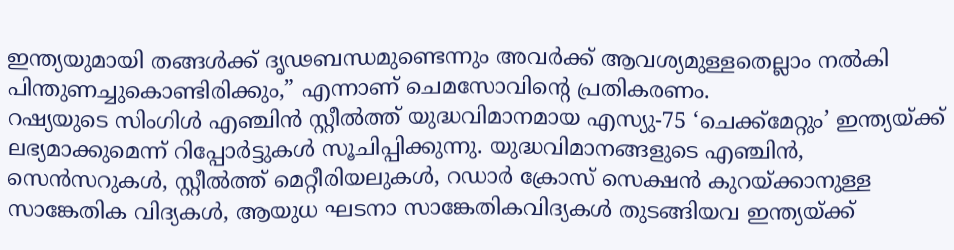ഇന്ത്യയുമായി തങ്ങൾക്ക് ദൃഢബന്ധമുണ്ടെന്നും അവർക്ക് ആവശ്യമുള്ളതെല്ലാം നൽകി പിന്തുണച്ചുകൊണ്ടിരിക്കും,” എന്നാണ് ചെമസോവിന്റെ പ്രതികരണം.
റഷ്യയുടെ സിംഗിൾ എഞ്ചിൻ സ്റ്റീൽത്ത് യുദ്ധവിമാനമായ എസ്യു-75 ‘ചെക്ക്മേറ്റും’ ഇന്ത്യയ്ക്ക് ലഭ്യമാക്കുമെന്ന് റിപ്പോർട്ടുകൾ സൂചിപ്പിക്കുന്നു. യുദ്ധവിമാനങ്ങളുടെ എഞ്ചിൻ, സെൻസറുകൾ, സ്റ്റീൽത്ത് മെറ്റീരിയലുകൾ, റഡാർ ക്രോസ് സെക്ഷൻ കുറയ്ക്കാനുള്ള സാങ്കേതിക വിദ്യകൾ, ആയുധ ഘടനാ സാങ്കേതികവിദ്യകൾ തുടങ്ങിയവ ഇന്ത്യയ്ക്ക്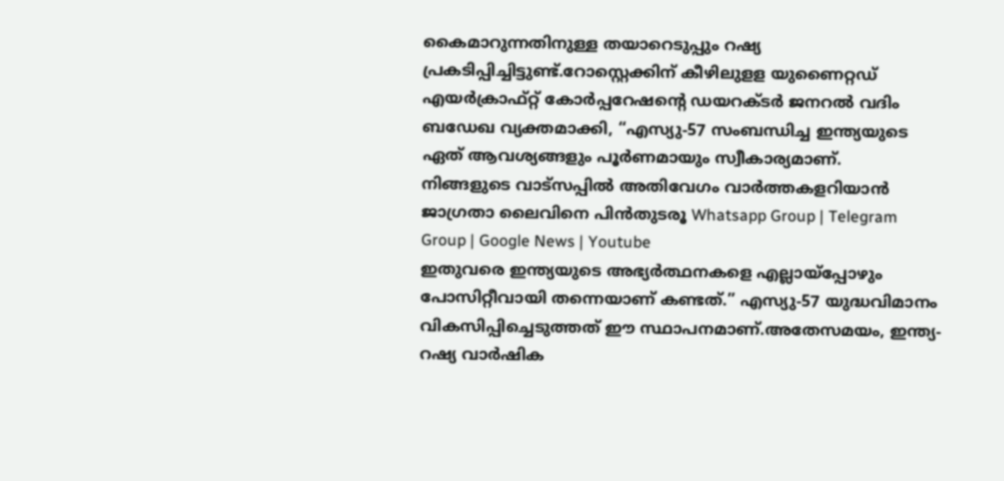കൈമാറുന്നതിനുള്ള തയാറെടുപ്പും റഷ്യ പ്രകടിപ്പിച്ചിട്ടുണ്ട്.റോസ്റ്റെക്കിന് കീഴിലുളള യുണൈറ്റഡ് എയർക്രാഫ്റ്റ് കോർപ്പറേഷന്റെ ഡയറക്ടർ ജനറൽ വദിം ബഡേഖ വ്യക്തമാക്കി, “എസ്യു-57 സംബന്ധിച്ച ഇന്ത്യയുടെ ഏത് ആവശ്യങ്ങളും പൂർണമായും സ്വീകാര്യമാണ്.
നിങ്ങളുടെ വാട്സപ്പിൽ അതിവേഗം വാർത്തകളറിയാൻ ജാഗ്രതാ ലൈവിനെ പിൻതുടരൂ Whatsapp Group | Telegram Group | Google News | Youtube
ഇതുവരെ ഇന്ത്യയുടെ അഭ്യർത്ഥനകളെ എല്ലായ്പ്പോഴും പോസിറ്റീവായി തന്നെയാണ് കണ്ടത്.” എസ്യു-57 യുദ്ധവിമാനം വികസിപ്പിച്ചെടുത്തത് ഈ സ്ഥാപനമാണ്.അതേസമയം, ഇന്ത്യ-റഷ്യ വാർഷിക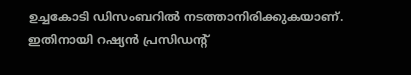ഉച്ചകോടി ഡിസംബറിൽ നടത്താനിരിക്കുകയാണ്. ഇതിനായി റഷ്യൻ പ്രസിഡന്റ്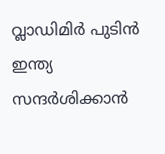വ്ലാഡിമിർ പുടിൻ ഇന്ത്യ സന്ദർശിക്കാൻ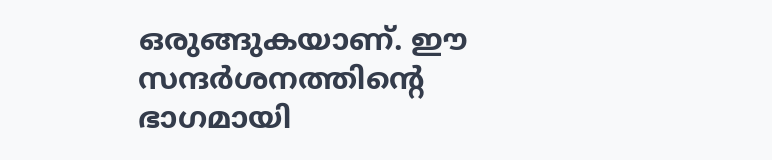ഒരുങ്ങുകയാണ്. ഈ സന്ദർശനത്തിന്റെ ഭാഗമായി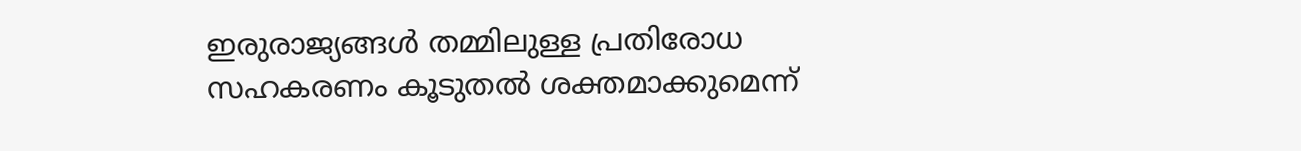ഇരുരാജ്യങ്ങൾ തമ്മിലുള്ള പ്രതിരോധ സഹകരണം കൂടുതൽ ശക്തമാക്കുമെന്ന്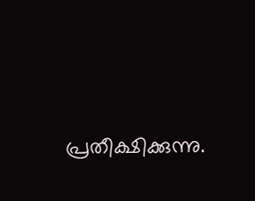പ്രതീക്ഷിക്കുന്നു.